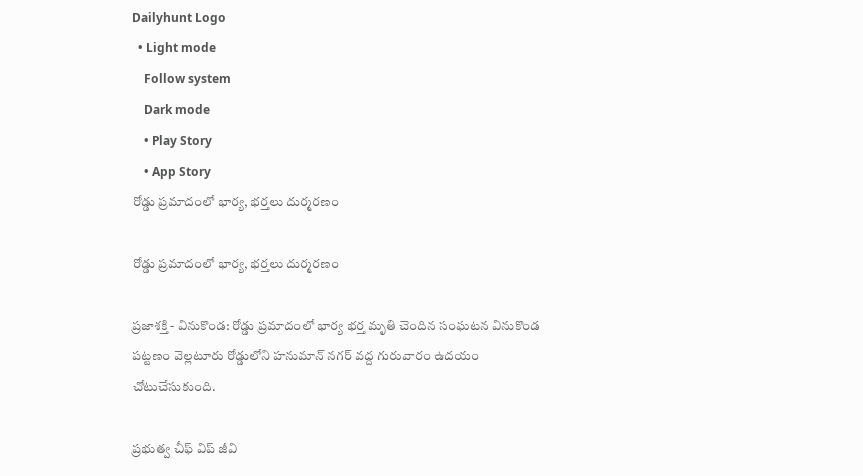Dailyhunt Logo
  • Light mode
    Follow system
    Dark mode
    • Play Story
    • App Story
రోడ్డు ప్రమాదంలో భార్య, భర్తలు దుర్మరణం

రోడ్డు ప్రమాదంలో భార్య, భర్తలు దుర్మరణం

ప్రజాశక్తి - వినుకొండ: రోడ్డు ప్రమాదంలో భార్య భర్త మృతి చెందిన సంఘటన వినుకొండ పట్టణం వెల్లటూరు రోడ్డులోని హనుమాన్ నగర్ వద్ద గురువారం ఉదయం చోటుచేసుకుంది.

ప్రభుత్వ చీఫ్ విప్ జీవి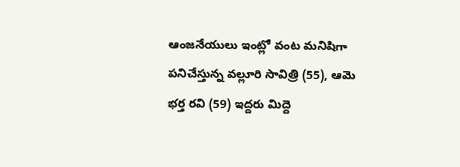ఆంజనేయులు ఇంట్లో వంట మనిషిగా పనిచేస్తున్న వల్లూరి సావిత్రి (55), ఆమె భర్త రవి (59) ఇద్దరు మిద్దె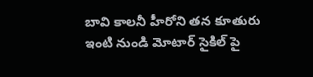బావి కాలనీ హీరోని తన కూతురు ఇంటి నుండి మోటార్ సైకిల్ పై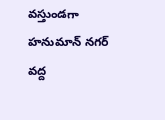వస్తుండగా హనుమాన్ నగర్ వద్ద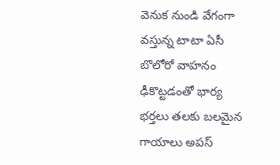వెనుక నుండి వేగంగా వస్తున్న టాటా ఏసీ బొలోరో వాహనం ఢీకొట్టడంతో భార్య భర్తలు తలకు బలమైన గాయాలు అపస్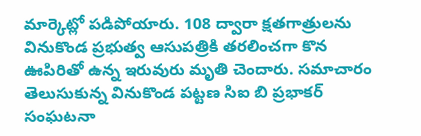మార్కెట్లో పడిపోయారు. 108 ద్వారా క్షతగాత్రులను వినుకొండ ప్రభుత్వ ఆసుపత్రికి తరలించగా కొన ఊపిరితో ఉన్న ఇరువురు మృతి చెందారు. సమాచారం తెలుసుకున్న వినుకొండ పట్టణ సిఐ బి ప్రభాకర్ సంఘటనా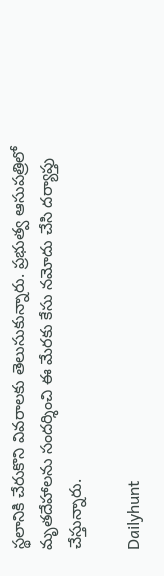స్థలానికి చేరుకొని వివరాలకు తెలుసుకున్నారు. ప్రభుత్వ ఆసుపత్రిలో మృతదేహాలను సందర్శించి ఈ మేరకు కేసు నమోదు చేసి దర్యాప్తు చేస్తున్నారు.

Dailyhunt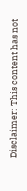Disclaimer: This content has not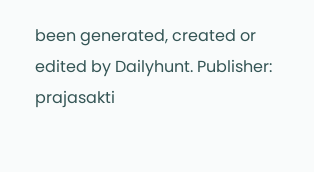been generated, created or edited by Dailyhunt. Publisher: prajasakti